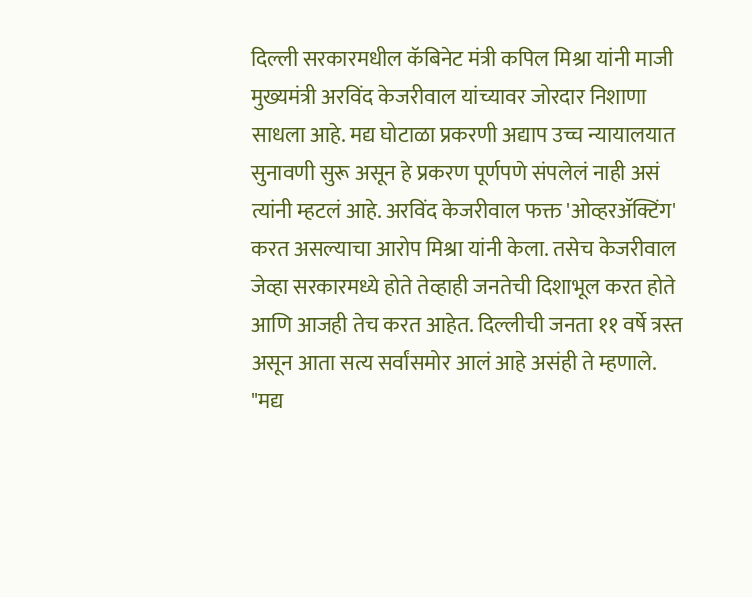दिल्ली सरकारमधील कॅबिनेट मंत्री कपिल मिश्रा यांनी माजी मुख्यमंत्री अरविंद केजरीवाल यांच्यावर जोरदार निशाणा साधला आहे. मद्य घोटाळा प्रकरणी अद्याप उच्च न्यायालयात सुनावणी सुरू असून हे प्रकरण पूर्णपणे संपलेलं नाही असं त्यांनी म्हटलं आहे. अरविंद केजरीवाल फक्त 'ओव्हरॲक्टिंग' करत असल्याचा आरोप मिश्रा यांनी केला. तसेच केजरीवाल जेव्हा सरकारमध्ये होते तेव्हाही जनतेची दिशाभूल करत होते आणि आजही तेच करत आहेत. दिल्लीची जनता ११ वर्षे त्रस्त असून आता सत्य सर्वांसमोर आलं आहे असंही ते म्हणाले.
"मद्य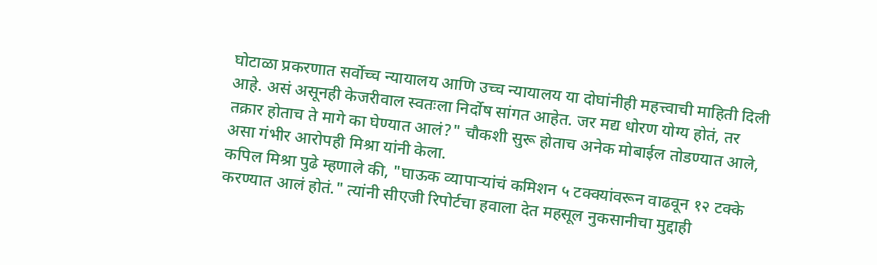घोटाळा प्रकरणात सर्वोच्च न्यायालय आणि उच्च न्यायालय या दोघांनीही महत्त्वाची माहिती दिली आहे. असं असूनही केजरीवाल स्वतःला निर्दोष सांगत आहेत. जर मद्य धोरण योग्य होतं, तर तक्रार होताच ते मागे का घेण्यात आलं?" चौकशी सुरू होताच अनेक मोबाईल तोडण्यात आले, असा गंभीर आरोपही मिश्रा यांनी केला.
कपिल मिश्रा पुढे म्हणाले की, "घाऊक व्यापाऱ्यांचं कमिशन ५ टक्क्यांवरून वाढवून १२ टक्के करण्यात आलं होतं." त्यांनी सीएजी रिपोर्टचा हवाला देत महसूल नुकसानीचा मुद्दाही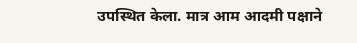उपस्थित केला. मात्र आम आदमी पक्षाने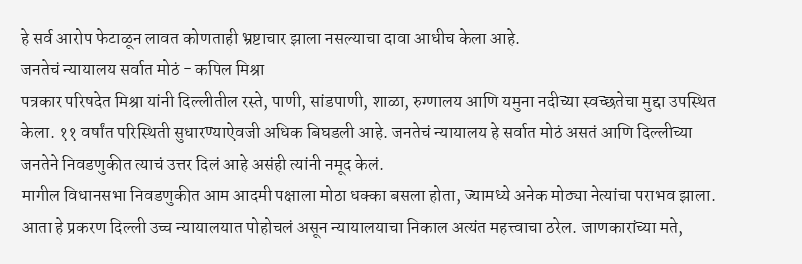हे सर्व आरोप फेटाळून लावत कोणताही भ्रष्टाचार झाला नसल्याचा दावा आधीच केला आहे.
जनतेचं न्यायालय सर्वात मोठं - कपिल मिश्रा
पत्रकार परिषदेत मिश्रा यांनी दिल्लीतील रस्ते, पाणी, सांडपाणी, शाळा, रुग्णालय आणि यमुना नदीच्या स्वच्छतेचा मुद्दा उपस्थित केला. ११ वर्षांत परिस्थिती सुधारण्याऐवजी अधिक बिघडली आहे. जनतेचं न्यायालय हे सर्वात मोठं असतं आणि दिल्लीच्या जनतेने निवडणुकीत त्याचं उत्तर दिलं आहे असंही त्यांनी नमूद केलं.
मागील विधानसभा निवडणुकीत आम आदमी पक्षाला मोठा धक्का बसला होता, ज्यामध्ये अनेक मोठ्या नेत्यांचा पराभव झाला. आता हे प्रकरण दिल्ली उच्च न्यायालयात पोहोचलं असून न्यायालयाचा निकाल अत्यंत महत्त्वाचा ठरेल. जाणकारांच्या मते,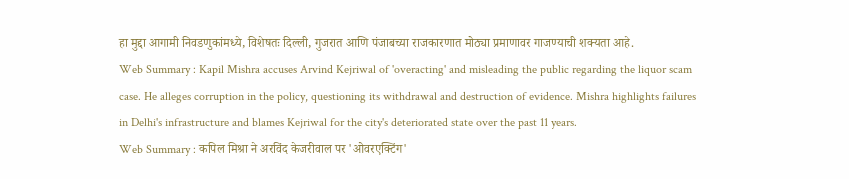हा मुद्दा आगामी निवडणुकांमध्ये, विशेषतः दिल्ली, गुजरात आणि पंजाबच्या राजकारणात मोठ्या प्रमाणावर गाजण्याची शक्यता आहे.
Web Summary : Kapil Mishra accuses Arvind Kejriwal of 'overacting' and misleading the public regarding the liquor scam case. He alleges corruption in the policy, questioning its withdrawal and destruction of evidence. Mishra highlights failures in Delhi's infrastructure and blames Kejriwal for the city's deteriorated state over the past 11 years.
Web Summary : कपिल मिश्रा ने अरविंद केजरीवाल पर 'ओवरएक्टिंग'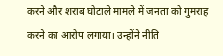करने और शराब घोटाले मामले में जनता को गुमराह करने का आरोप लगाया। उन्होंने नीति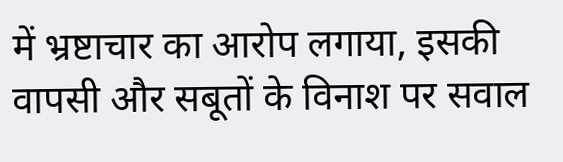में भ्रष्टाचार का आरोप लगाया, इसकी वापसी और सबूतों के विनाश पर सवाल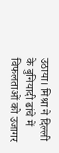उठाया। मिश्रा ने दिल्ली के बुनियादी ढांचे में विफलताओं को उजागर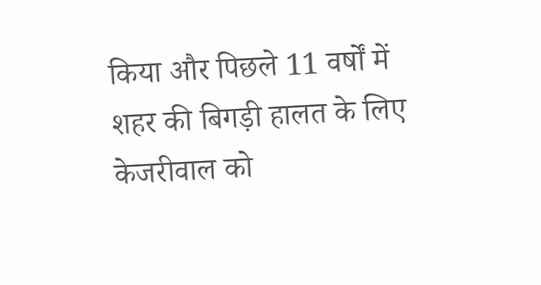किया और पिछले 11 वर्षों में शहर की बिगड़ी हालत के लिए केजरीवाल को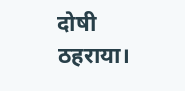दोषी ठहराया।